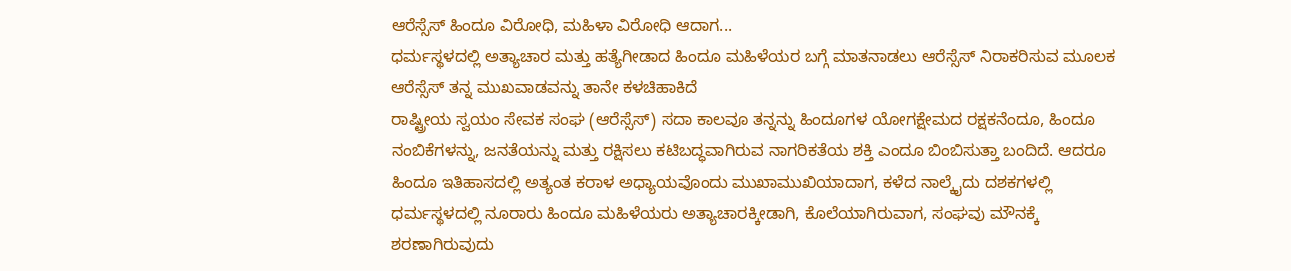ಆರೆಸ್ಸೆಸ್ ಹಿಂದೂ ವಿರೋಧಿ, ಮಹಿಳಾ ವಿರೋಧಿ ಆದಾಗ...
ಧರ್ಮಸ್ಥಳದಲ್ಲಿ ಅತ್ಯಾಚಾರ ಮತ್ತು ಹತ್ಯೆಗೀಡಾದ ಹಿಂದೂ ಮಹಿಳೆಯರ ಬಗ್ಗೆ ಮಾತನಾಡಲು ಆರೆಸ್ಸೆಸ್ ನಿರಾಕರಿಸುವ ಮೂಲಕ ಆರೆಸ್ಸೆಸ್ ತನ್ನ ಮುಖವಾಡವನ್ನು ತಾನೇ ಕಳಚಿಹಾಕಿದೆ
ರಾಷ್ಟ್ರೀಯ ಸ್ವಯಂ ಸೇವಕ ಸಂಘ (ಆರೆಸ್ಸೆಸ್) ಸದಾ ಕಾಲವೂ ತನ್ನನ್ನು ಹಿಂದೂಗಳ ಯೋಗಕ್ಷೇಮದ ರಕ್ಷಕನೆಂದೂ, ಹಿಂದೂ ನಂಬಿಕೆಗಳನ್ನು, ಜನತೆಯನ್ನು ಮತ್ತು ರಕ್ಷಿಸಲು ಕಟಿಬದ್ಧವಾಗಿರುವ ನಾಗರಿಕತೆಯ ಶಕ್ತಿ ಎಂದೂ ಬಿಂಬಿಸುತ್ತಾ ಬಂದಿದೆ. ಆದರೂ ಹಿಂದೂ ಇತಿಹಾಸದಲ್ಲಿ ಅತ್ಯಂತ ಕರಾಳ ಅಧ್ಯಾಯವೊಂದು ಮುಖಾಮುಖಿಯಾದಾಗ, ಕಳೆದ ನಾಲ್ಕೈದು ದಶಕಗಳಲ್ಲಿ ಧರ್ಮಸ್ಥಳದಲ್ಲಿ ನೂರಾರು ಹಿಂದೂ ಮಹಿಳೆಯರು ಅತ್ಯಾಚಾರಕ್ಕೀಡಾಗಿ, ಕೊಲೆಯಾಗಿರುವಾಗ, ಸಂಘವು ಮೌನಕ್ಕೆ ಶರಣಾಗಿರುವುದು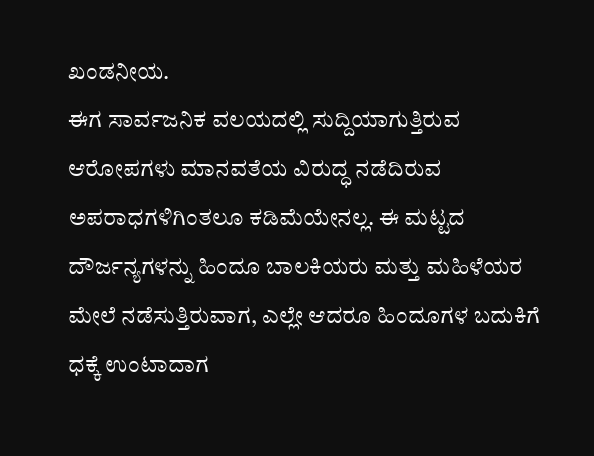ಖಂಡನೀಯ.
ಈಗ ಸಾರ್ವಜನಿಕ ವಲಯದಲ್ಲಿ ಸುದ್ದಿಯಾಗುತ್ತಿರುವ ಆರೋಪಗಳು ಮಾನವತೆಯ ವಿರುದ್ಧ ನಡೆದಿರುವ ಅಪರಾಧಗಳಿಗಿಂತಲೂ ಕಡಿಮೆಯೇನಲ್ಲ. ಈ ಮಟ್ಟದ ದೌರ್ಜನ್ಯಗಳನ್ನು ಹಿಂದೂ ಬಾಲಕಿಯರು ಮತ್ತು ಮಹಿಳೆಯರ ಮೇಲೆ ನಡೆಸುತ್ತಿರುವಾಗ, ಎಲ್ಲೇ ಆದರೂ ಹಿಂದೂಗಳ ಬದುಕಿಗೆ ಧಕ್ಕೆ ಉಂಟಾದಾಗ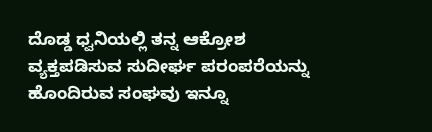ದೊಡ್ಡ ಧ್ವನಿಯಲ್ಲಿ ತನ್ನ ಆಕ್ರೋಶ ವ್ಯಕ್ತಪಡಿಸುವ ಸುದೀರ್ಘ ಪರಂಪರೆಯನ್ನು ಹೊಂದಿರುವ ಸಂಘವು ಇನ್ನೂ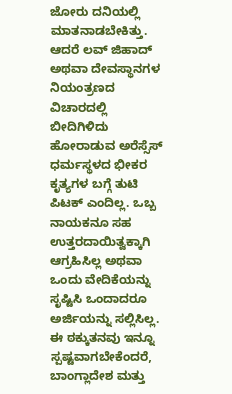ಜೋರು ದನಿಯಲ್ಲಿ ಮಾತನಾಡಬೇಕಿತ್ತು. ಆದರೆ ಲವ್ ಜಿಹಾದ್ ಅಥವಾ ದೇವಸ್ಥಾನಗಳ ನಿಯಂತ್ರಣದ ವಿಚಾರದಲ್ಲಿ ಬೀದಿಗಿಳಿದು ಹೋರಾಡುವ ಅರೆಸ್ಸೆಸ್ ಧರ್ಮಸ್ಥಳದ ಭೀಕರ ಕೃತ್ಯಗಳ ಬಗ್ಗೆ ತುಟಿ ಪಿಟಕ್ ಎಂದಿಲ್ಲ. ಒಬ್ಬ ನಾಯಕನೂ ಸಹ ಉತ್ತರದಾಯಿತ್ವಕ್ಕಾಗಿ ಆಗ್ರಹಿಸಿಲ್ಲ ಅಥವಾ ಒಂದು ವೇದಿಕೆಯನ್ನು ಸೃಷ್ಟಿಸಿ ಒಂದಾದರೂ ಅರ್ಜಿಯನ್ನು ಸಲ್ಲಿಸಿಲ್ಲ.
ಈ ಠಕ್ಕುತನವು ಇನ್ನೂ ಸ್ಪಷ್ಟವಾಗಬೇಕೆಂದರೆ, ಬಾಂಗ್ಲಾದೇಶ ಮತ್ತು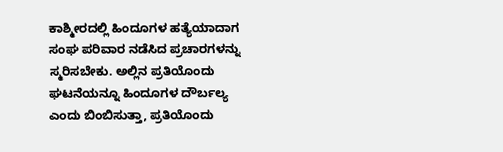ಕಾಶ್ಮೀರದಲ್ಲಿ ಹಿಂದೂಗಳ ಹತ್ಯೆಯಾದಾಗ ಸಂಘ ಪರಿವಾರ ನಡೆಸಿದ ಪ್ರಚಾರಗಳನ್ನು ಸ್ಮರಿಸಬೇಕು. ಅಲ್ಲಿನ ಪ್ರತಿಯೊಂದು ಘಟನೆಯನ್ನೂ ಹಿಂದೂಗಳ ದೌರ್ಬಲ್ಯ ಎಂದು ಬಿಂಬಿಸುತ್ತಾ, ಪ್ರತಿಯೊಂದು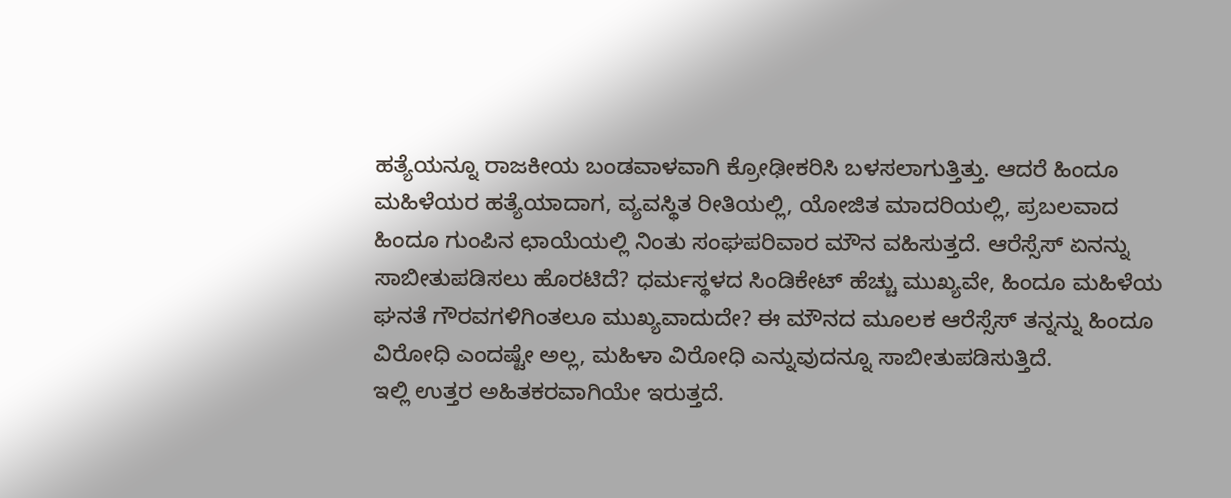ಹತ್ಯೆಯನ್ನೂ ರಾಜಕೀಯ ಬಂಡವಾಳವಾಗಿ ಕ್ರೋಢೀಕರಿಸಿ ಬಳಸಲಾಗುತ್ತಿತ್ತು. ಆದರೆ ಹಿಂದೂ ಮಹಿಳೆಯರ ಹತ್ಯೆಯಾದಾಗ, ವ್ಯವಸ್ಥಿತ ರೀತಿಯಲ್ಲಿ, ಯೋಜಿತ ಮಾದರಿಯಲ್ಲಿ, ಪ್ರಬಲವಾದ ಹಿಂದೂ ಗುಂಪಿನ ಛಾಯೆಯಲ್ಲಿ ನಿಂತು ಸಂಘಪರಿವಾರ ಮೌನ ವಹಿಸುತ್ತದೆ. ಆರೆಸ್ಸೆಸ್ ಏನನ್ನು ಸಾಬೀತುಪಡಿಸಲು ಹೊರಟಿದೆ? ಧರ್ಮಸ್ಥಳದ ಸಿಂಡಿಕೇಟ್ ಹೆಚ್ಚು ಮುಖ್ಯವೇ, ಹಿಂದೂ ಮಹಿಳೆಯ ಘನತೆ ಗೌರವಗಳಿಗಿಂತಲೂ ಮುಖ್ಯವಾದುದೇ? ಈ ಮೌನದ ಮೂಲಕ ಆರೆಸ್ಸೆಸ್ ತನ್ನನ್ನು ಹಿಂದೂ ವಿರೋಧಿ ಎಂದಷ್ಟೇ ಅಲ್ಲ, ಮಹಿಳಾ ವಿರೋಧಿ ಎನ್ನುವುದನ್ನೂ ಸಾಬೀತುಪಡಿಸುತ್ತಿದೆ.
ಇಲ್ಲಿ ಉತ್ತರ ಅಹಿತಕರವಾಗಿಯೇ ಇರುತ್ತದೆ.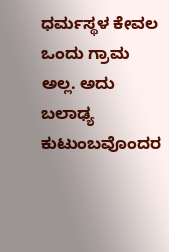ಧರ್ಮಸ್ಥಳ ಕೇವಲ ಒಂದು ಗ್ರಾಮ ಅಲ್ಲ. ಅದು ಬಲಾಢ್ಯ ಕುಟುಂಬವೊಂದರ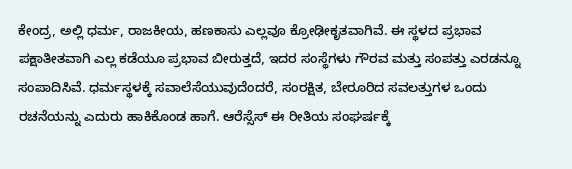ಕೇಂದ್ರ, ಅಲ್ಲಿ ಧರ್ಮ, ರಾಜಕೀಯ, ಹಣಕಾಸು ಎಲ್ಲವೂ ಕ್ರೋಢೀಕೃತವಾಗಿವೆ. ಈ ಸ್ಥಳದ ಪ್ರಭಾವ ಪಕ್ಷಾತೀತವಾಗಿ ಎಲ್ಲ ಕಡೆಯೂ ಪ್ರಭಾವ ಬೀರುತ್ತದೆ, ಇದರ ಸಂಸ್ಥೆಗಳು ಗೌರವ ಮತ್ತು ಸಂಪತ್ತು ಎರಡನ್ನೂ ಸಂಪಾದಿಸಿವೆ. ಧರ್ಮಸ್ಥಳಕ್ಕೆ ಸವಾಲೆಸೆಯುವುದೆಂದರೆ, ಸಂರಕ್ಷಿತ, ಬೇರೂರಿದ ಸವಲತ್ತುಗಳ ಒಂದು ರಚನೆಯನ್ನು ಎದುರು ಹಾಕಿಕೊಂಡ ಹಾಗೆ. ಆರೆಸ್ಸೆಸ್ ಈ ರೀತಿಯ ಸಂಘರ್ಷಕ್ಕೆ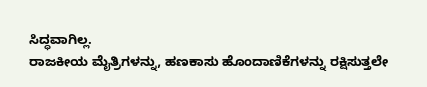ಸಿದ್ಧವಾಗಿಲ್ಲ.
ರಾಜಕೀಯ ಮೈತ್ರಿಗಳನ್ನು, ಹಣಕಾಸು ಹೊಂದಾಣಿಕೆಗಳನ್ನು ರಕ್ಷಿಸುತ್ತಲೇ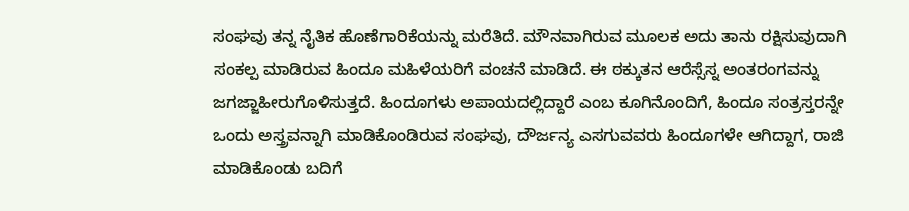ಸಂಘವು ತನ್ನ ನೈತಿಕ ಹೊಣೆಗಾರಿಕೆಯನ್ನು ಮರೆತಿದೆ. ಮೌನವಾಗಿರುವ ಮೂಲಕ ಅದು ತಾನು ರಕ್ಷಿಸುವುದಾಗಿ ಸಂಕಲ್ಪ ಮಾಡಿರುವ ಹಿಂದೂ ಮಹಿಳೆಯರಿಗೆ ವಂಚನೆ ಮಾಡಿದೆ. ಈ ಠಕ್ಕುತನ ಆರೆಸ್ಸೆಸ್ನ ಅಂತರಂಗವನ್ನು ಜಗಜ್ಜಾಹೀರುಗೊಳಿಸುತ್ತದೆ. ಹಿಂದೂಗಳು ಅಪಾಯದಲ್ಲಿದ್ದಾರೆ ಎಂಬ ಕೂಗಿನೊಂದಿಗೆ, ಹಿಂದೂ ಸಂತ್ರಸ್ತರನ್ನೇ ಒಂದು ಅಸ್ತ್ರವನ್ನಾಗಿ ಮಾಡಿಕೊಂಡಿರುವ ಸಂಘವು, ದೌರ್ಜನ್ಯ ಎಸಗುವವರು ಹಿಂದೂಗಳೇ ಆಗಿದ್ದಾಗ, ರಾಜಿ ಮಾಡಿಕೊಂಡು ಬದಿಗೆ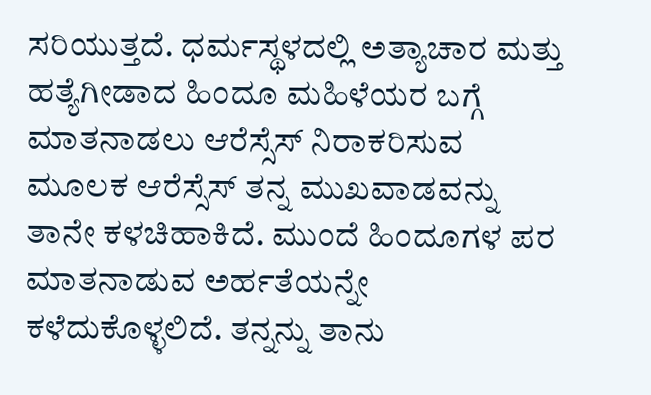ಸರಿಯುತ್ತದೆ. ಧರ್ಮಸ್ಥಳದಲ್ಲಿ ಅತ್ಯಾಚಾರ ಮತ್ತು ಹತ್ಯೆಗೀಡಾದ ಹಿಂದೂ ಮಹಿಳೆಯರ ಬಗ್ಗೆ ಮಾತನಾಡಲು ಆರೆಸ್ಸೆಸ್ ನಿರಾಕರಿಸುವ ಮೂಲಕ ಆರೆಸ್ಸೆಸ್ ತನ್ನ ಮುಖವಾಡವನ್ನು ತಾನೇ ಕಳಚಿಹಾಕಿದೆ. ಮುಂದೆ ಹಿಂದೂಗಳ ಪರ ಮಾತನಾಡುವ ಅರ್ಹತೆಯನ್ನೇ ಕಳೆದುಕೊಳ್ಳಲಿದೆ. ತನ್ನನ್ನು ತಾನು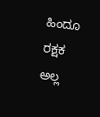ಹಿಂದೂ ರಕ್ಷಕ ಅಲ್ಲ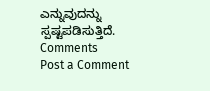ಎನ್ನುವುದನ್ನು ಸ್ಪಷ್ಟಪಡಿಸುತ್ತಿದೆ.
Comments
Post a Comment